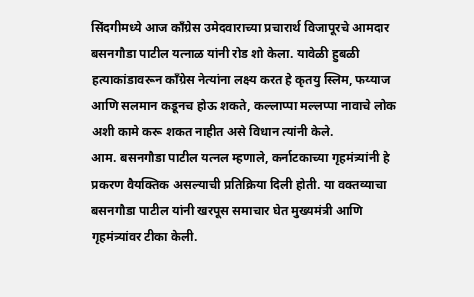सिंदगीमध्ये आज काँग्रेस उमेदवाराच्या प्रचारार्थ विजापूरचे आमदार बसनगौडा पाटील यत्नाळ यांनी रोड शो केला. यावेळी हुबळी हत्याकांडावरून काँग्रेस नेत्यांना लक्ष्य करत हे कृतयु स्लिम, फय्याज आणि सलमान कडूनच होऊ शकते, कल्लाप्पा मल्लप्पा नावाचे लोक अशी कामे करू शकत नाहीत असे विधान त्यांनी केले.
आम. बसनगौडा पाटील यत्नल म्हणाले, कर्नाटकाच्या गृहमंत्र्यांनी हे प्रकरण वैयक्तिक असल्याची प्रतिक्रिया दिली होती. या वक्तव्याचा बसनगौडा पाटील यांनी खरपूस समाचार घेत मुख्यमंत्री आणि गृहमंत्र्यांवर टीका केली.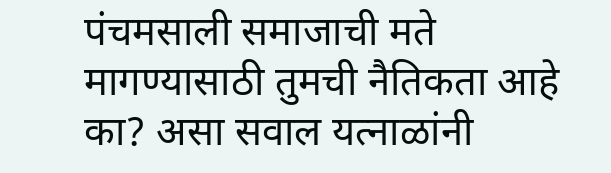पंचमसाली समाजाची मते मागण्यासाठी तुमची नैतिकता आहे का? असा सवाल यत्नाळांनी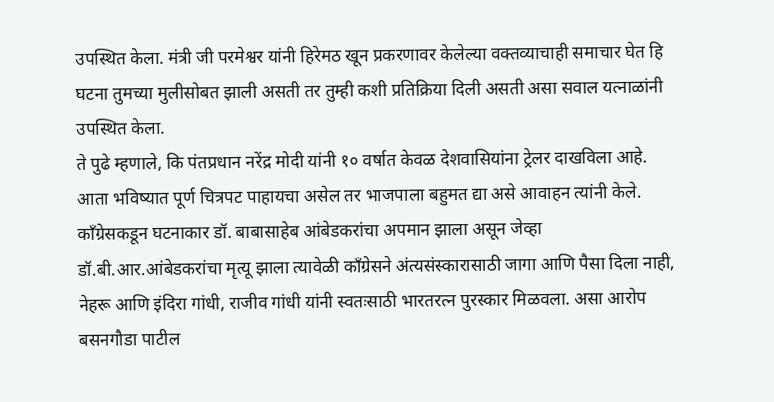उपस्थित केला. मंत्री जी परमेश्वर यांनी हिरेमठ खून प्रकरणावर केलेल्या वक्तव्याचाही समाचार घेत हि घटना तुमच्या मुलीसोबत झाली असती तर तुम्ही कशी प्रतिक्रिया दिली असती असा सवाल यत्नाळांनी उपस्थित केला.
ते पुढे म्हणाले, कि पंतप्रधान नरेंद्र मोदी यांनी १० वर्षात केवळ देशवासियांना ट्रेलर दाखविला आहे. आता भविष्यात पूर्ण चित्रपट पाहायचा असेल तर भाजपाला बहुमत द्या असे आवाहन त्यांनी केले.
काँग्रेसकडून घटनाकार डॉ. बाबासाहेब आंबेडकरांचा अपमान झाला असून जेव्हा डॉ.बी.आर.आंबेडकरांचा मृत्यू झाला त्यावेळी काँग्रेसने अंत्यसंस्कारासाठी जागा आणि पैसा दिला नाही, नेहरू आणि इंदिरा गांधी, राजीव गांधी यांनी स्वतःसाठी भारतरत्न पुरस्कार मिळवला. असा आरोप बसनगौडा पाटील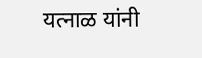यत्नाळ यांनी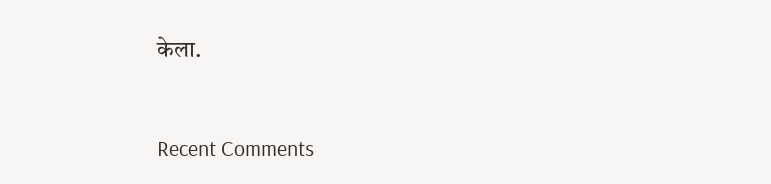केला.


Recent Comments